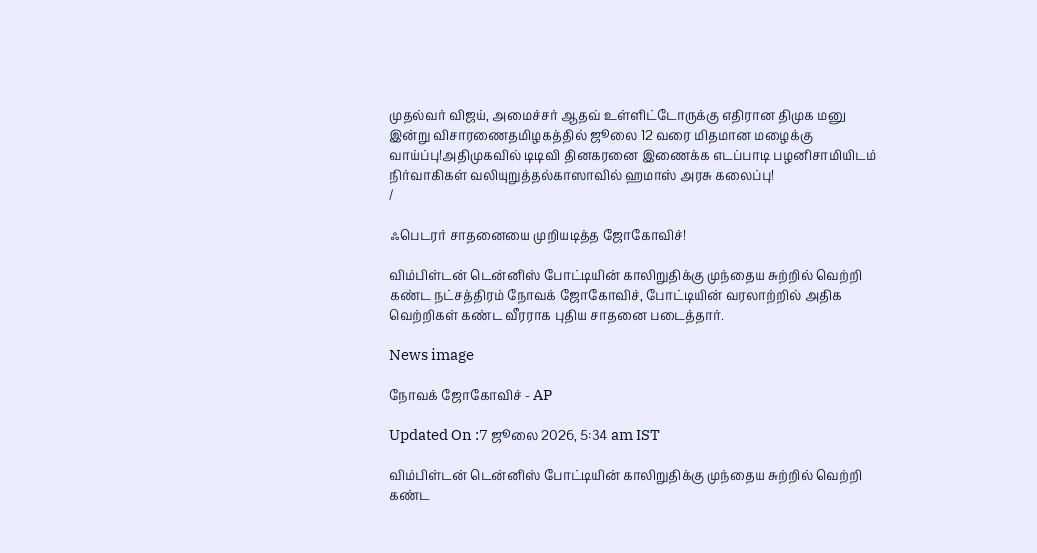முதல்வர் விஜய், அமைச்சர் ஆதவ் உள்ளிட்டோருக்கு எதிரான திமுக மனு இன்று விசாரணைதமிழகத்தில் ஜூலை 12 வரை மிதமான மழைக்கு வாய்ப்பு!அதிமுகவில் டிடிவி தினகரனை இணைக்க எடப்பாடி பழனிசாமியிடம் நிர்வாகிகள் வலியுறுத்தல்காஸாவில் ஹமாஸ் அரசு கலைப்பு!
/

ஃபெடரர் சாதனையை முறியடித்த ஜோகோவிச்!

விம்பிள்டன் டென்னிஸ் போட்டியின் காலிறுதிக்கு முந்தைய சுற்றில் வெற்றி கண்ட நட்சத்திரம் நோவக் ஜோகோவிச், போட்டியின் வரலாற்றில் அதிக வெற்றிகள் கண்ட வீரராக புதிய சாதனை படைத்தார்.

News image

நோவக் ஜோகோவிச் - AP

Updated On :7 ஜூலை 2026, 5:34 am IST

விம்பிள்டன் டென்னிஸ் போட்டியின் காலிறுதிக்கு முந்தைய சுற்றில் வெற்றி கண்ட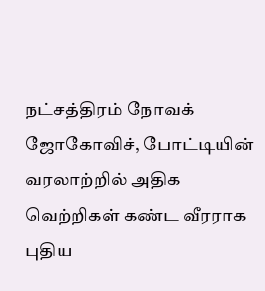நட்சத்திரம் நோவக் ஜோகோவிச், போட்டியின் வரலாற்றில் அதிக வெற்றிகள் கண்ட வீரராக புதிய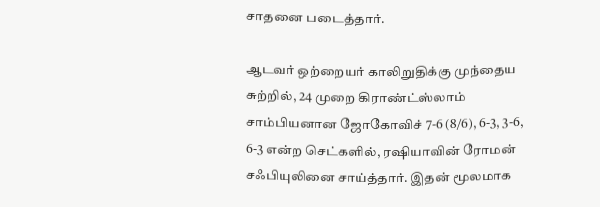சாதனை படைத்தார்.

ஆடவர் ஒற்றையர் காலிறுதிக்கு முந்தைய சுற்றில், 24 முறை கிராண்ட்ஸ்லாம் சாம்பியனான ஜோகோவிச் 7-6 (8/6), 6-3, 3-6, 6-3 என்ற செட்களில், ரஷியாவின் ரோமன் சஃபியுலினை சாய்த்தார். இதன் மூலமாக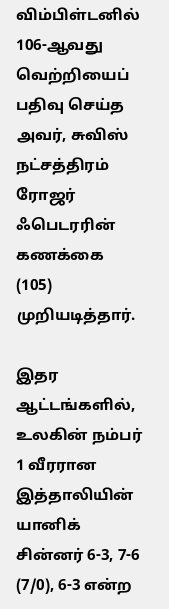விம்பிள்டனில் 106-ஆவது வெற்றியைப் பதிவு செய்த அவர், சுவிஸ் நட்சத்திரம் ரோஜர் ஃபெடரரின் கணக்கை (105) முறியடித்தார்.

இதர ஆட்டங்களில், உலகின் நம்பர் 1 வீரரான இத்தாலியின் யானிக் சின்னர் 6-3, 7-6 (7/0), 6-3 என்ற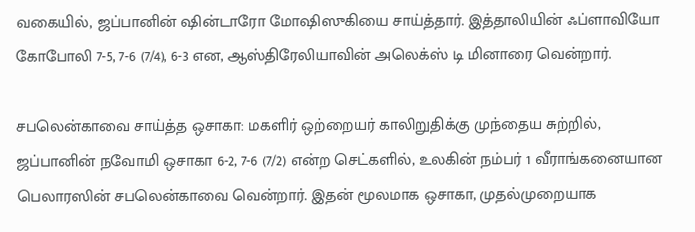வகையில், ஜப்பானின் ஷின்டாரோ மோஷிஸுகியை சாய்த்தார். இத்தாலியின் ஃப்ளாவியோ கோபோலி 7-5, 7-6 (7/4), 6-3 என, ஆஸ்திரேலியாவின் அலெக்ஸ் டி மினாரை வென்றார்.

சபலென்காவை சாய்த்த ஒசாகா: மகளிர் ஒற்றையர் காலிறுதிக்கு முந்தைய சுற்றில், ஜப்பானின் நவோமி ஒசாகா 6-2, 7-6 (7/2) என்ற செட்களில், உலகின் நம்பர் 1 வீராங்கனையான பெலாரஸின் சபலென்காவை வென்றார். இதன் மூலமாக ஒசாகா, முதல்முறையாக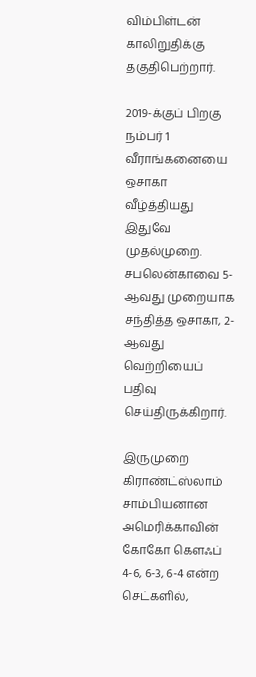விம்பிள்டன் காலிறுதிக்கு தகுதிபெற்றார்.

2019-க்குப் பிறகு நம்பர் 1 வீராங்கனையை ஒசாகா வீழ்த்தியது இதுவே முதல்முறை. சபலென்காவை 5-ஆவது முறையாக சந்தித்த ஒசாகா, 2-ஆவது வெற்றியைப் பதிவு செய்திருக்கிறார்.

இருமுறை கிராண்ட்ஸ்லாம் சாம்பியனான அமெரிக்காவின் கோகோ கௌஃப் 4-6, 6-3, 6-4 என்ற செட்களில்,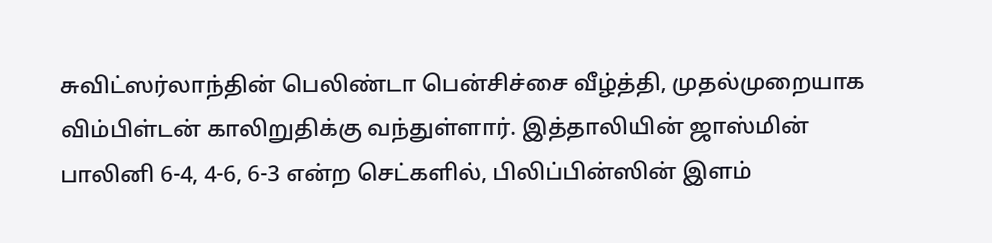சுவிட்ஸர்லாந்தின் பெலிண்டா பென்சிச்சை வீழ்த்தி, முதல்முறையாக விம்பிள்டன் காலிறுதிக்கு வந்துள்ளார். இத்தாலியின் ஜாஸ்மின் பாலினி 6-4, 4-6, 6-3 என்ற செட்களில், பிலிப்பின்ஸின் இளம்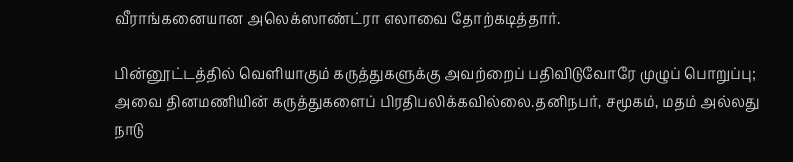வீராங்கனையான அலெக்ஸாண்ட்ரா எலாவை தோற்கடித்தார்.

பின்னூட்டத்தில் வெளியாகும் கருத்துகளுக்கு அவற்றைப் பதிவிடுவோரே முழுப் பொறுப்பு; அவை தினமணியின் கருத்துகளைப் பிரதிபலிக்கவில்லை.தனிநபர், சமூகம், மதம் அல்லது நாடு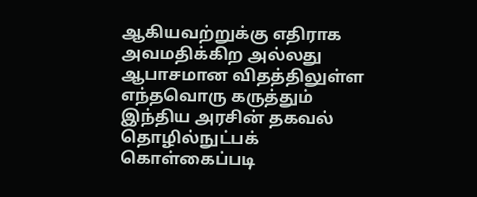ஆகியவற்றுக்கு எதிராக அவமதிக்கிற அல்லது ஆபாசமான விதத்திலுள்ள எந்தவொரு கருத்தும் இந்திய அரசின் தகவல் தொழில்நுட்பக் கொள்கைப்படி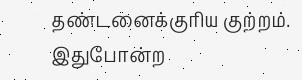தண்டனைக்குரிய குற்றம். இதுபோன்ற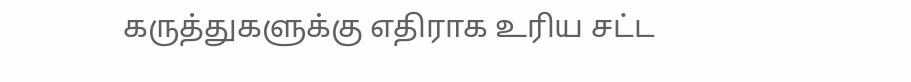கருத்துகளுக்கு எதிராக உரிய சட்ட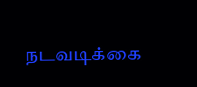நடவடிக்கை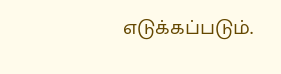எடுக்கப்படும்.